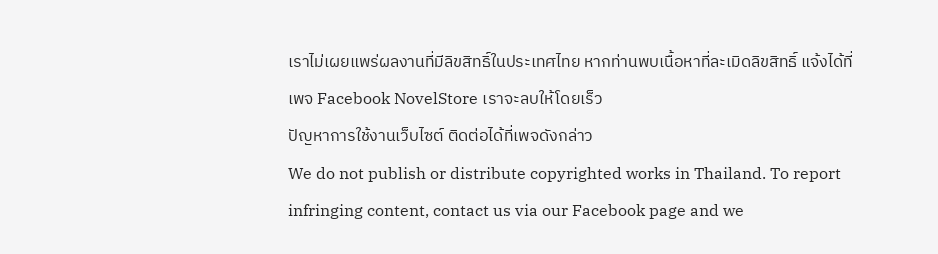เราไม่เผยแพร่ผลงานที่มีลิขสิทธิ์ในประเทศไทย หากท่านพบเนื้อหาที่ละเมิดลิขสิทธิ์ แจ้งได้ที่เพจ Facebook NovelStore เราจะลบให้โดยเร็ว
ปัญหาการใช้งานเว็บไซต์ ติดต่อได้ที่เพจดังกล่าว
We do not publish or distribute copyrighted works in Thailand. To report infringing content, contact us via our Facebook page and we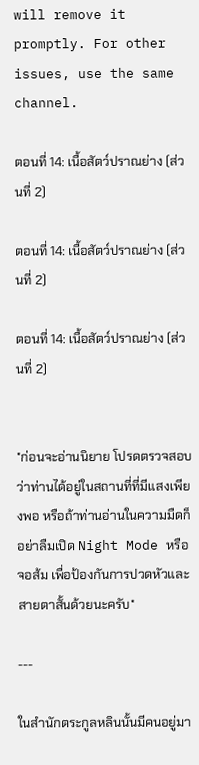will remove it promptly. For other issues, use the same channel.

ตอนที่ 14: เนื้อสัตว์ปราณย่าง (ส่วนที่ 2)

ตอนที่ 14: เนื้อสัตว์ปราณย่าง (ส่วนที่ 2)

ตอนที่ 14: เนื้อสัตว์ปราณย่าง (ส่วนที่ 2)


*ก่อนจะอ่านนิยาย โปรดตรวจสอบว่าท่านได้อยู่ในสถานที่ที่มีแสงเพียงพอ หรือถ้าท่านอ่านในความมืดก็อย่าลืมเปิด Night Mode หรือจอส้ม เพื่อป้องกันการปวดหัวและสายตาสั้นด้วยนะครับ*

---

ในสำนักตระกูลหลินนั้นมีคนอยู่มา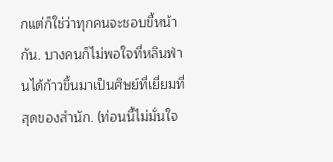กแต่ก็ใช่ว่าทุกคนจะชอบขี้หน้ากัน. บางคนก็ไม่พอใจที่หลินฟ่านได้ก้าวขึ้นมาเป็นศิษย์ที่เยี่ยมที่สุดของสำนัก. (ท่อนนี้ไม่มั่นใจ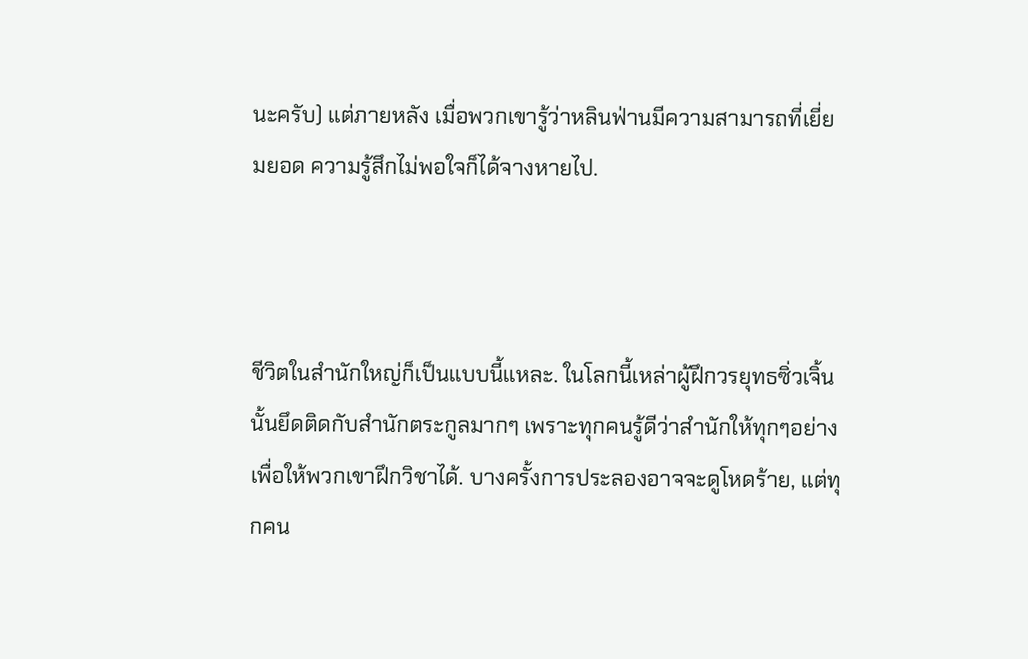นะครับ) แต่ภายหลัง เมื่อพวกเขารู้ว่าหลินฟ่านมีความสามารถที่เยี่ยมยอด ความรู้สึกไม่พอใจก็ได้จางหายไป.



ชีวิตในสำนักใหญ่ก็เป็นแบบนี้แหละ. ในโลกนี้เหล่าผู้ฝึกวรยุทธซิ่วเจิ้นนั้นยึดติดกับสำนักตระกูลมากๆ เพราะทุกคนรู้ดีว่าสำนักให้ทุกๆอย่างเพื่อให้พวกเขาฝึกวิชาได้. บางครั้งการประลองอาจจะดูโหดร้าย, แต่ทุกคน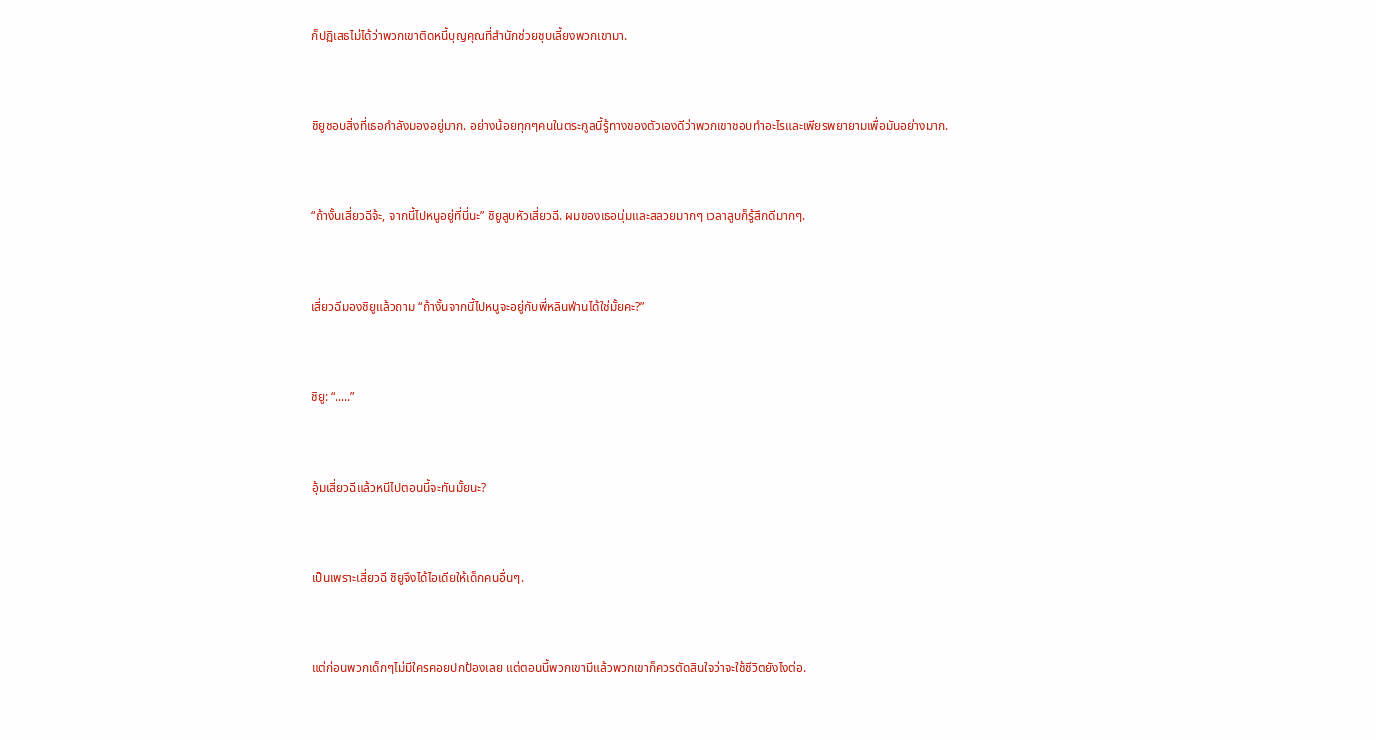ก็ปฏิเสธไม่ได้ว่าพวกเขาติดหนี้บุญคุณที่สำนักช่วยชุบเลี้ยงพวกเขามา.



ชิยูชอบสิ่งที่เธอกำลังมองอยู่มาก. อย่างน้อยทุกๆคนในตระกูลนี้รู้ทางของตัวเองดีว่าพวกเขาชอบทำอะไรและเพียรพยายามเพื่อมันอย่างมาก.



“ถ้างั้นเสี่ยวฉีจ้ะ, จากนี้ไปหนูอยู่ที่นี่นะ” ชิยูลูบหัวเสี่ยวฉี. ผมของเธอนุ่มและสลวยมากๆ เวลาลูบก็รู้สึกดีมากๆ.



เสี่ยวฉีมองชิยูแล้วถาม “ถ้างั้นจากนี้ไปหนูจะอยู่กับพี่หลินฟ่านได้ใช่มั้ยคะ?”



ชิยู: “.....”



อุ้มเสี่ยวฉีแล้วหนีไปตอนนี้จะทันมั้ยนะ?



เป็นเพราะเสี่ยวฉี ชิยูจึงได้ไอเดียให้เด็กคนอื่นๆ.



แต่ก่อนพวกเด็กๆไม่มีใครคอยปกป้องเลย แต่ตอนนี้พวกเขามีแล้วพวกเขาก็ควรตัดสินใจว่าจะใช้ชีวิตยังไงต่อ.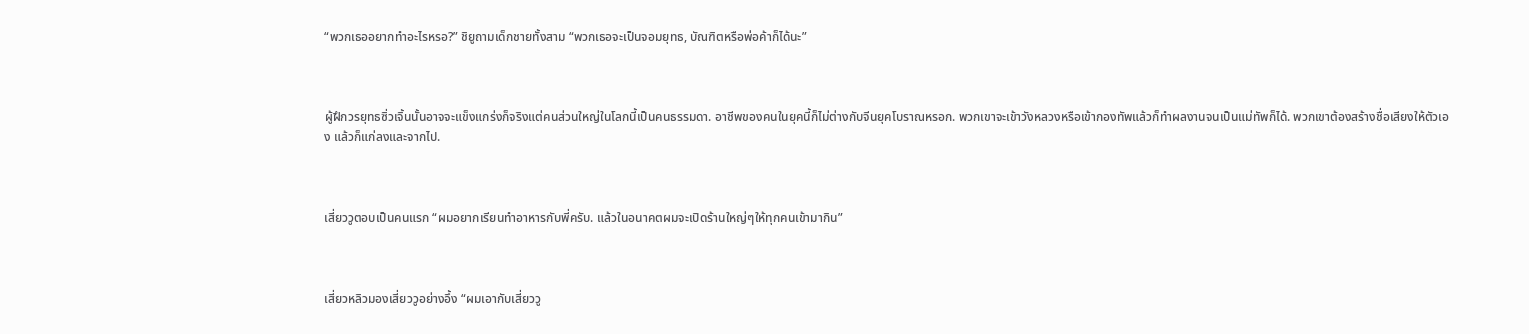“พวกเธออยากทำอะไรหรอ?” ชิยูถามเด็กชายทั้งสาม “พวกเธอจะเป็นจอมยุทธ, บัณฑิตหรือพ่อค้าก็ได้นะ”



ผู้ฝึกวรยุทธซิ่วเจิ้นนั้นอาจจะแข็งแกร่งก็จริงแต่คนส่วนใหญ่ในโลกนี้เป็นคนธรรมดา. อาชีพของคนในยุคนี้ก็ไม่ต่างกับจีนยุคโบราณหรอก. พวกเขาจะเข้าวังหลวงหรือเข้ากองทัพแล้วก็ทำผลงานจนเป็นแม่ทัพก็ได้. พวกเขาต้องสร้างชื่อเสียงให้ตัวเอง แล้วก็แก่ลงและจากไป.



เสี่ยววูตอบเป็นคนแรก “ผมอยากเรียนทำอาหารกับพี่ครับ. แล้วในอนาคตผมจะเปิดร้านใหญ่ๆให้ทุกคนเข้ามากิน”



เสี่ยวหลิวมองเสี่ยววูอย่างอึ้ง “ผมเอากับเสี่ยววู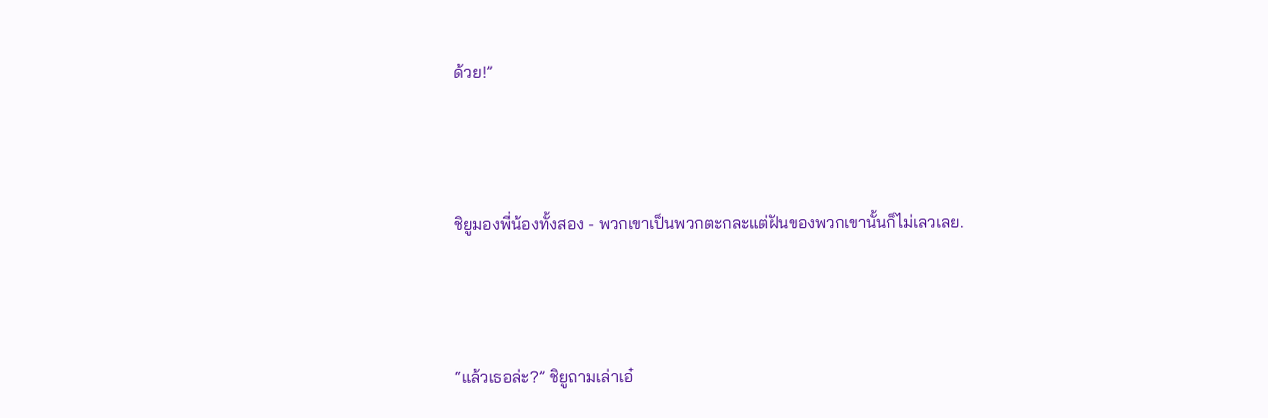ด้วย!”



ชิยูมองพี่น้องทั้งสอง - พวกเขาเป็นพวกตะกละแต่ฝันของพวกเขานั้นก็ไม่เลวเลย.



“แล้วเธอล่ะ?” ชิยูถามเล่าเอ๋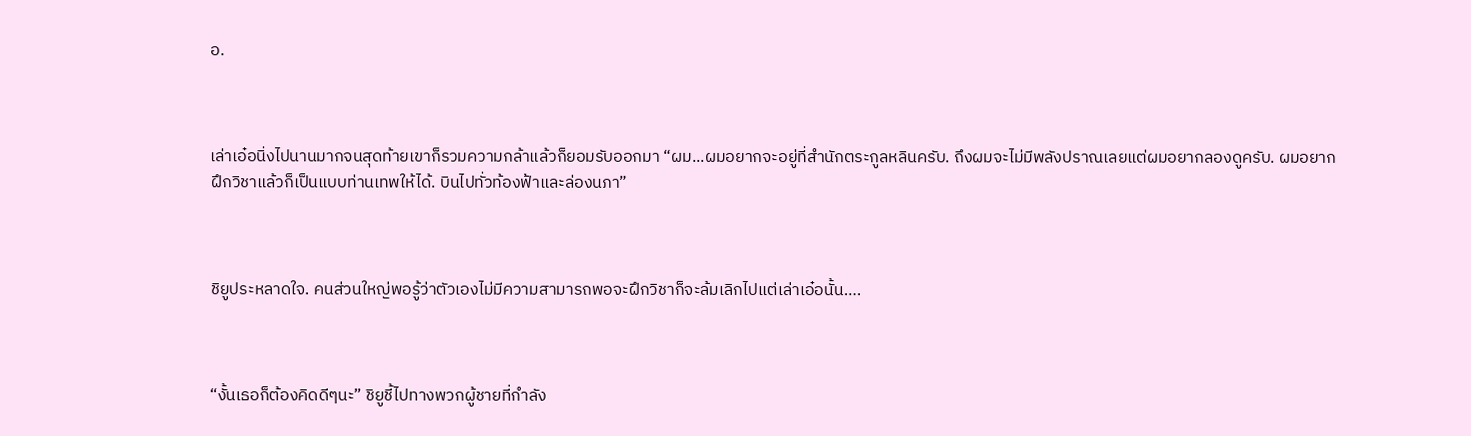อ.



เล่าเอ๋อนิ่งไปนานมากจนสุดท้ายเขาก็รวมความกล้าแล้วก็ยอมรับออกมา “ผม...ผมอยากจะอยู่ที่สำนักตระกูลหลินครับ. ถึงผมจะไม่มีพลังปราณเลยแต่ผมอยากลองดูครับ. ผมอยากฝึกวิชาแล้วก็เป็นแบบท่านเทพให้ได้. บินไปทั่วท้องฟ้าและล่องนภา”



ชิยูประหลาดใจ. คนส่วนใหญ่พอรู้ว่าตัวเองไม่มีความสามารถพอจะฝึกวิชาก็จะล้มเลิกไปแต่เล่าเอ๋อนั้น….



“งั้นเธอก็ต้องคิดดีๆนะ” ชิยูชี้ไปทางพวกผู้ชายที่กำลัง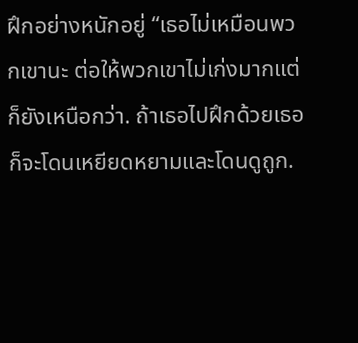ฝึกอย่างหนักอยู่ “เธอไม่เหมือนพวกเขานะ ต่อให้พวกเขาไม่เก่งมากแต่ก็ยังเหนือกว่า. ถ้าเธอไปฝึกด้วยเธอก็จะโดนเหยียดหยามและโดนดูถูก.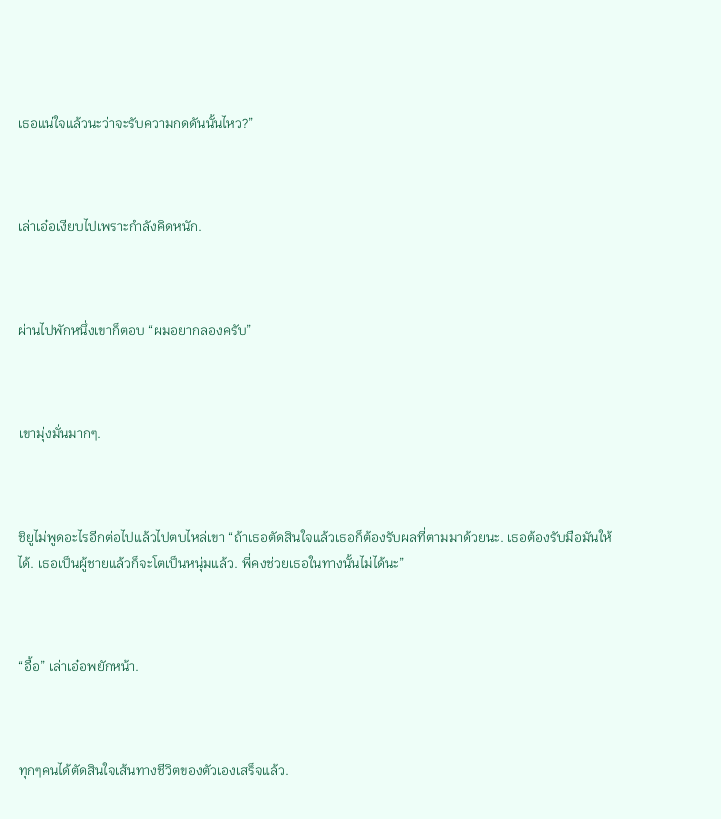เธอแน่ใจแล้วนะว่าจะรับความกดดันนั้นไหว?”



เล่าเอ๋อเงียบไปเพราะกำลังคิดหนัก.



ผ่านไปพักหนึ่งเขาก็ตอบ “ผมอยากลองครับ”



เขามุ่งมั่นมากๆ.



ชิยูไม่พูดอะไรอีกต่อไปแล้วไปตบไหล่เขา “ถ้าเธอตัดสินใจแล้วเธอก็ต้องรับผลที่ตามมาด้วยนะ. เธอต้องรับมือมันให้ได้. เธอเป็นผู้ชายแล้วก็จะโตเป็นหนุ่มแล้ว. พี่คงช่วยเธอในทางนั้นไม่ได้นะ”



“อื้อ” เล่าเอ๋อพยักหน้า.



ทุกๆคนได้ตัดสินใจเส้นทางชีวิตของตัวเองเสร็จแล้ว.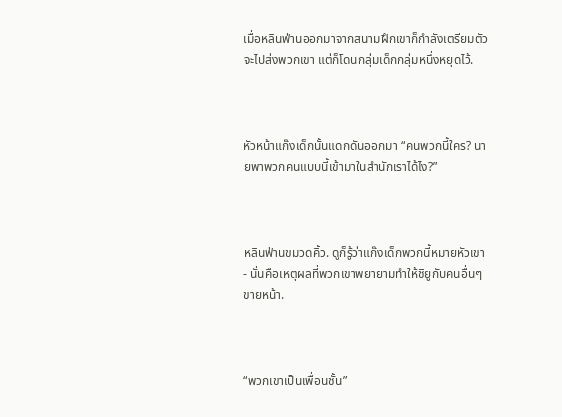เมื่อหลินฟ่านออกมาจากสนามฝึกเขาก็กำลังเตรียมตัวจะไปส่งพวกเขา แต่ก็โดนกลุ่มเด็กกลุ่มหนึ่งหยุดไว้.



หัวหน้าแก๊งเด็กนั้นแดกดันออกมา “คนพวกนี้ใคร? นายพาพวกคนแบบนี้เข้ามาในสำนักเราได้ไง?”



หลินฟ่านขมวดคิ้ว. ดูก็รู้ว่าแก๊งเด็กพวกนี้หมายหัวเขา - นั่นคือเหตุผลที่พวกเขาพยายามทำให้ชิยูกับคนอื่นๆขายหน้า.



“พวกเขาเป็นเพื่อนชั้น”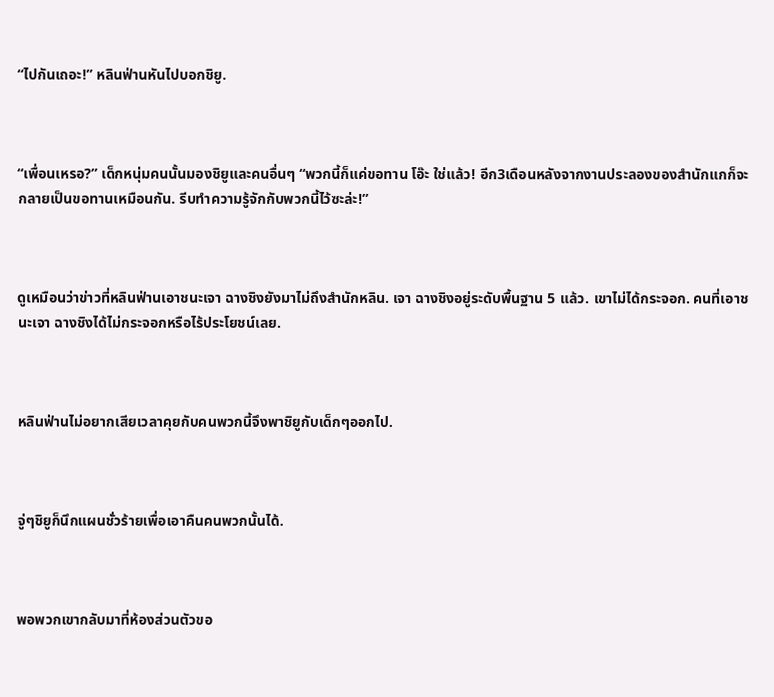“ไปกันเถอะ!” หลินฟ่านหันไปบอกชิยู.



“เพื่อนเหรอ?” เด็กหนุ่มคนนั้นมองชิยูและคนอื่นๆ “พวกนี้ก็แค่ขอทาน โอ๊ะ ใช่แล้ว! อีก3เดือนหลังจากงานประลองของสำนักแกก็จะกลายเป็นขอทานเหมือนกัน. รีบทำความรู้จักกับพวกนี้ไว้ซะล่ะ!”



ดูเหมือนว่าข่าวที่หลินฟ่านเอาชนะเจา ฉางชิงยังมาไม่ถึงสำนักหลิน. เจา ฉางชิงอยู่ระดับพื้นฐาน 5 แล้ว. เขาไม่ได้กระจอก. คนที่เอาชนะเจา ฉางชิงได้ไม่กระจอกหรือไร้ประโยชน์เลย.



หลินฟ่านไม่อยากเสียเวลาคุยกับคนพวกนี้จึงพาชิยูกับเด็กๆออกไป.



จู่ๆชิยูก็นึกแผนชั่วร้ายเพื่อเอาคืนคนพวกนั้นได้.



พอพวกเขากลับมาที่ห้องส่วนตัวขอ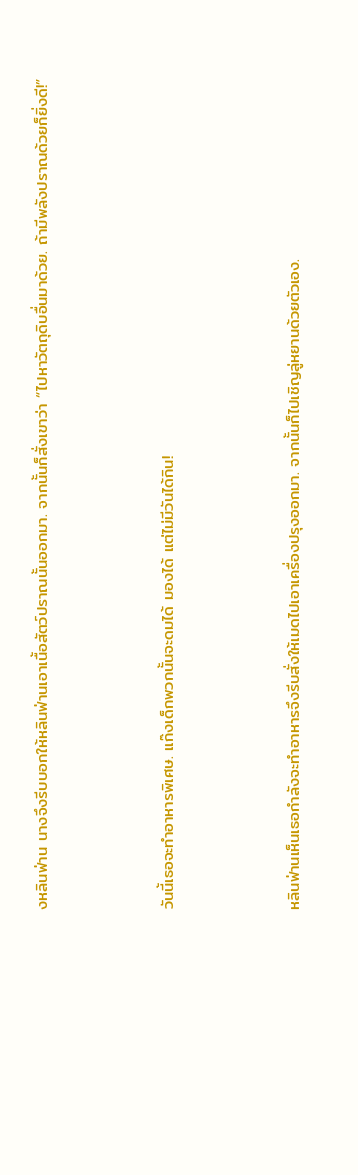งหลินฟ่าน นางจึงรีบบอกให้หลินฟ่านเอาเนื้อสัตว์ปราณนั้นออกมา. จากนั้นก็สั่งเขาว่า “ไปหาวัตถุดิบอื่นมาด้วย. ถ้ามีพลังปราณด้วยก็ยิ่งดี!”



วันนี้เธอจะทำอาหารพิเศษ. แก๊งเด็กพวกนั้นจะดมได้ มองได้ แต่ไม่มีวันได้กิน!



หลินฟ่านเห็นเธอกำลังจะทำอาหารจึงรีบสั่งให้เมดไปเอาเครื่องปรุงออกมา. จากนั้นก็ไปเชิญลู่หยานด้วยตัวเอง.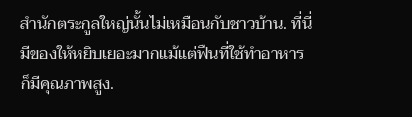สำนักตระกูลใหญ่นั้นไม่เหมือนกับชาวบ้าน. ที่นี่มีของให้หยิบเยอะมากแม้แต่ฟืนที่ใช้ทำอาหารก็มีคุณภาพสูง.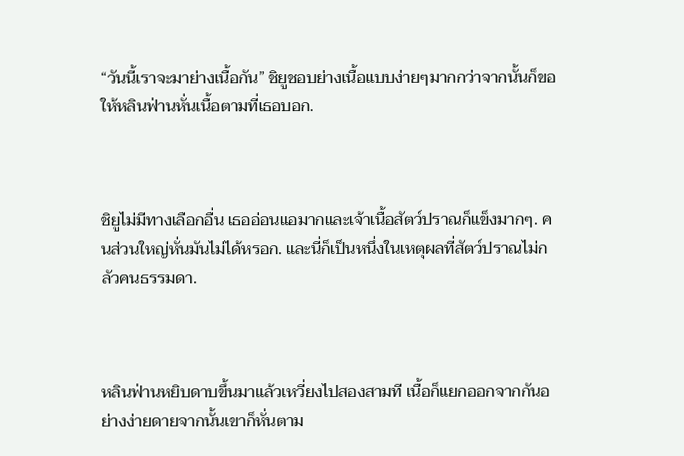“วันนี้เราจะมาย่างเนื้อกัน” ชิยูชอบย่างเนื้อแบบง่ายๆมากกว่าจากนั้นก็ขอให้หลินฟ่านหั่นเนื้อตามที่เธอบอก.



ชิยูไม่มีทางเลือกอื่น เธออ่อนแอมากและเจ้าเนื้อสัตว์ปราณก็แข็งมากๆ. คนส่วนใหญ่หั่นมันไม่ได้หรอก. และนี่ก็เป็นหนึ่งในเหตุผลที่สัตว์ปราณไม่กลัวคนธรรมดา.



หลินฟ่านหยิบดาบขึ้นมาแล้วเหวี่ยงไปสองสามที เนื้อก็แยกออกจากกันอย่างง่ายดายจากนั้นเขาก็หั่นตาม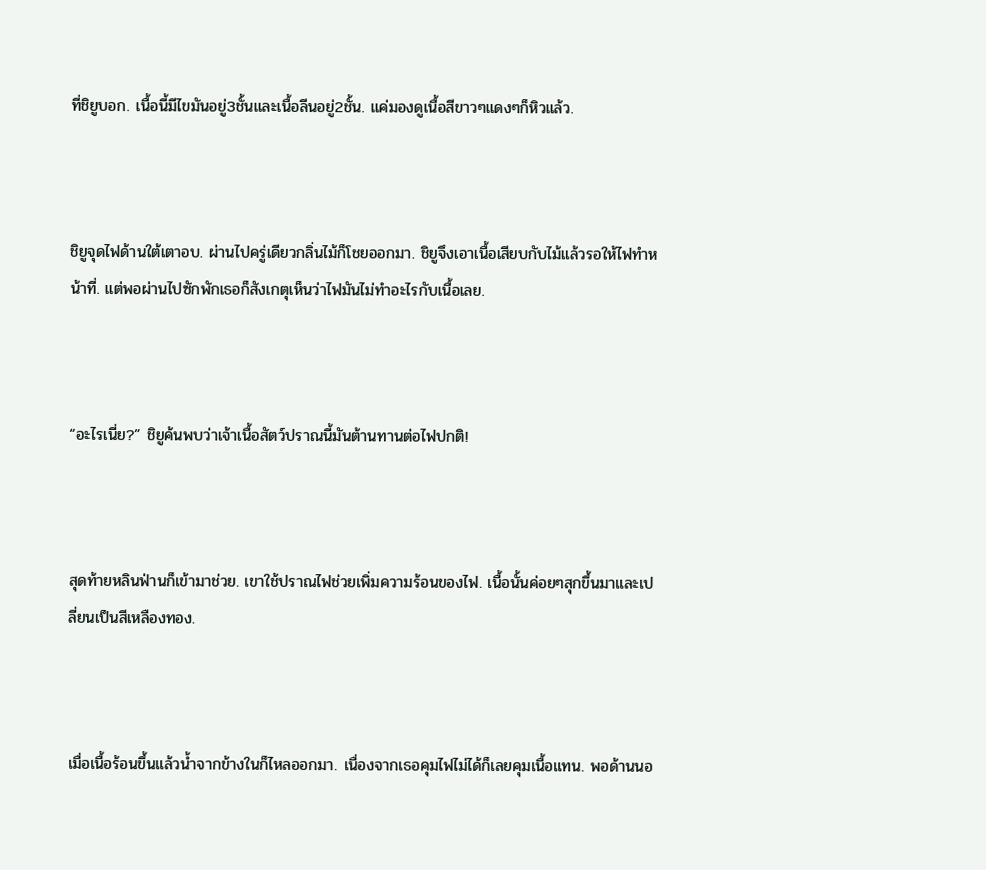ที่ชิยูบอก. เนื้อนี้มีไขมันอยู่3ชั้นและเนื้อลีนอยู่2ชั้น. แค่มองดูเนื้อสีขาวๆแดงๆก็หิวแล้ว.



ชิยูจุดไฟด้านใต้เตาอบ. ผ่านไปครู่เดียวกลิ่นไม้ก็โชยออกมา. ชิยูจึงเอาเนื้อเสียบกับไม้แล้วรอให้ไฟทำหน้าที่. แต่พอผ่านไปซักพักเธอก็สังเกตุเห็นว่าไฟมันไม่ทำอะไรกับเนื้อเลย.



“อะไรเนี่ย?” ชิยูค้นพบว่าเจ้าเนื้อสัตว์ปราณนี้มันต้านทานต่อไฟปกติ!



สุดท้ายหลินฟ่านก็เข้ามาช่วย. เขาใช้ปราณไฟช่วยเพิ่มความร้อนของไฟ. เนื้อนั้นค่อยๆสุกขึ้นมาและเปลี่ยนเป็นสีเหลืองทอง.



เมื่อเนื้อร้อนขึ้นแล้วน้ำจากข้างในก็ไหลออกมา. เนื่องจากเธอคุมไฟไม่ได้ก็เลยคุมเนื้อแทน. พอด้านนอ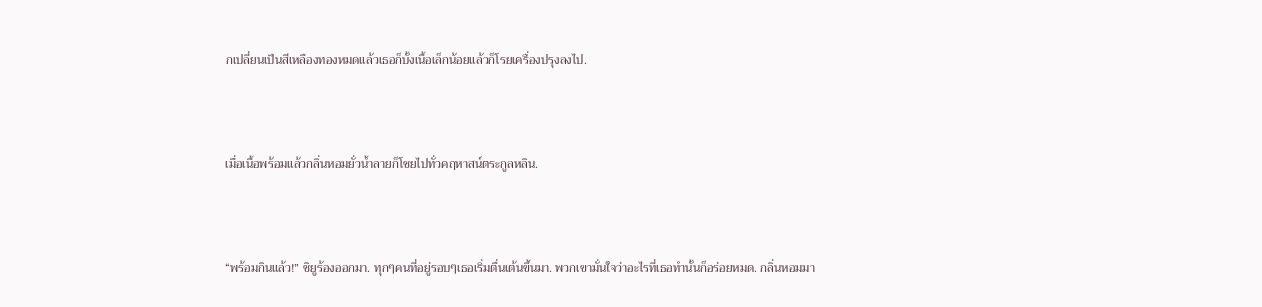กเปลี่ยนเป็นสีเหลืองทองหมดแล้วเธอก็บั้งเนื้อเล็กน้อยแล้วก็โรยเครื่องปรุงลงไป.



เมื่อเนื้อพร้อมแล้วกลิ่นหอมยั่วน้ำลายก็โชยไปทั่วคฤหาสน์ตระกูลหลิน.



“พร้อมกินแล้ว!” ชิยูร้องออกมา. ทุกๆคนที่อยู่รอบๆเธอเริ่มตื่นเต้นขึ้นมา. พวกเขามั่นใจว่าอะไรที่เธอทำนั้นก็อร่อยหมด. กลิ่นหอมมา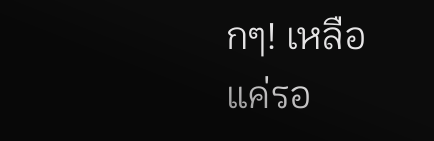กๆ! เหลือแค่รอ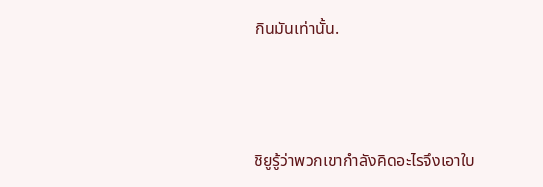กินมันเท่านั้น.



ชิยูรู้ว่าพวกเขากำลังคิดอะไรจึงเอาใบ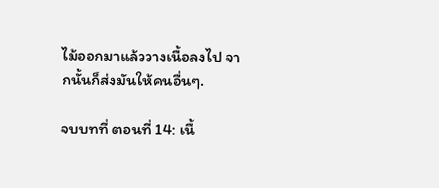ไม้ออกมาแล้ววางเนื้อลงไป จากนั้นก็ส่งมันให้คนอื่นๆ.

จบบทที่ ตอนที่ 14: เนื้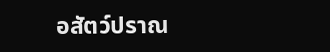อสัตว์ปราณ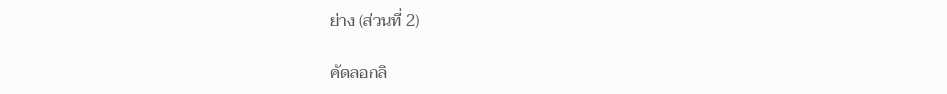ย่าง (ส่วนที่ 2)

คัดลอกลิ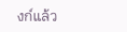งก์แล้ว